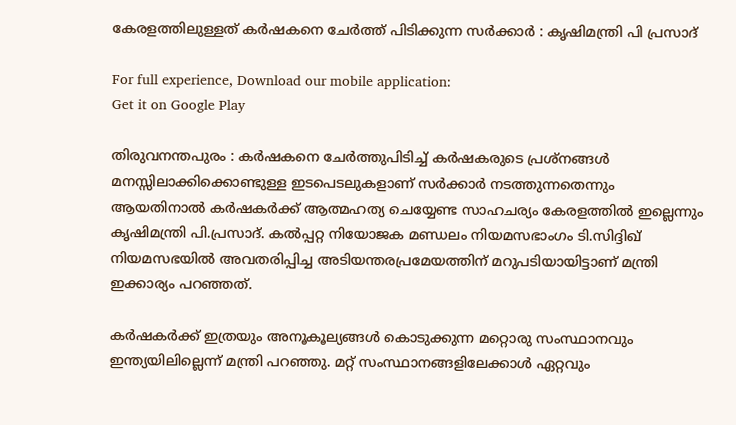കേരളത്തിലുള്ളത് കര്‍ഷകനെ ചേര്‍ത്ത് പിടിക്കുന്ന സര്‍ക്കാര്‍ : കൃഷിമന്ത്രി പി പ്രസാദ്

For full experience, Download our mobile application:
Get it on Google Play

തിരുവനന്തപുരം : കര്‍ഷകനെ ചേര്‍ത്തുപിടിച്ച്‌ കര്‍ഷകരുടെ പ്രശ്‌നങ്ങള്‍ മനസ്സിലാക്കിക്കൊണ്ടുള്ള ഇടപെടലുകളാണ് സര്‍ക്കാര്‍ നടത്തുന്നതെന്നും ആയതിനാല്‍ കര്‍ഷകര്‍ക്ക് ആത്മഹത്യ ചെയ്യേണ്ട സാഹചര്യം കേരളത്തില്‍ ഇല്ലെന്നും കൃഷിമന്ത്രി പി.പ്രസാദ്. കല്‍പ്പറ്റ നിയോജക മണ്ഡലം നിയമസഭാംഗം ടി.സിദ്ദിഖ് നിയമസഭയില്‍ അവതരിപ്പിച്ച അടിയന്തരപ്രമേയത്തിന് മറുപടിയായിട്ടാണ് മന്ത്രി ഇക്കാര്യം പറഞ്ഞത്.

കര്‍ഷകര്‍ക്ക് ഇത്രയും അനൂകൂല്യങ്ങള്‍ കൊടുക്കുന്ന മറ്റൊരു സംസ്ഥാനവും ഇന്ത്യയിലില്ലെന്ന് മന്ത്രി പറഞ്ഞു. മറ്റ് സംസ്ഥാനങ്ങളിലേക്കാള്‍ ഏറ്റവും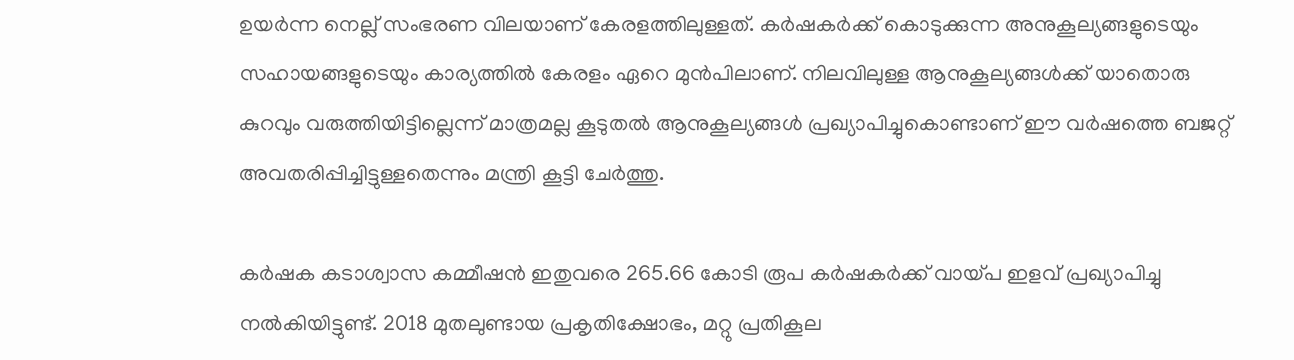ഉയര്‍ന്ന നെല്ല് സംഭരണ വിലയാണ് കേരളത്തിലുള്ളത്. കര്‍ഷകര്‍ക്ക് കൊടുക്കുന്ന അനുകൂല്യങ്ങളുടെയും സഹായങ്ങളുടെയും കാര്യത്തില്‍ കേരളം ഏറെ മുന്‍പിലാണ്. നിലവിലുള്ള ആനുകൂല്യങ്ങള്‍ക്ക് യാതൊരു കുറവും വരുത്തിയിട്ടില്ലെന്ന് മാത്രമല്ല കൂടുതല്‍ ആനുകൂല്യങ്ങള്‍ പ്രഖ്യാപിച്ചുകൊണ്ടാണ് ഈ വര്‍ഷത്തെ ബജറ്റ് അവതരിപ്പിച്ചിട്ടുള്ളതെന്നും മന്ത്രി കൂട്ടി ചേര്‍ത്തു.

കര്‍ഷക കടാശ്വാസ കമ്മീഷന്‍ ഇതുവരെ 265.66 കോടി രൂപ കര്‍ഷകര്‍ക്ക് വായ്പ ഇളവ് പ്രഖ്യാപിച്ചു നല്‍കിയിട്ടുണ്ട്. 2018 മുതലുണ്ടായ പ്രകൃതിക്ഷോഭം, മറ്റു പ്രതികൂല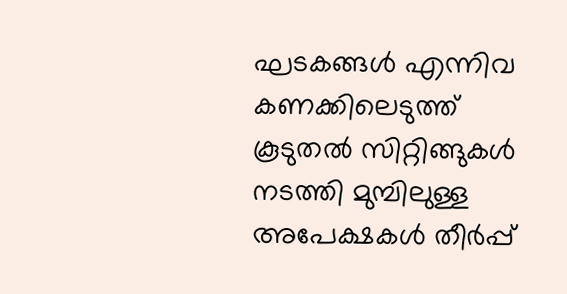ഘടകങ്ങള്‍ എന്നിവ കണക്കിലെടുത്ത് കൂടുതല്‍ സിറ്റിങ്ങുകള്‍ നടത്തി മുമ്പിലുള്ള അപേക്ഷകള്‍ തീര്‍പ്പ്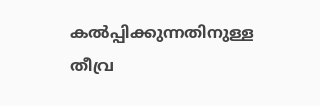കല്‍പ്പിക്കുന്നതിനുള്ള തീവ്ര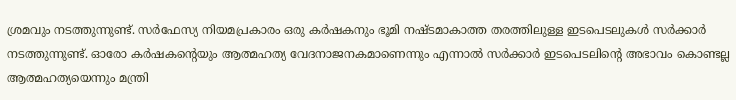ശ്രമവും നടത്തുന്നുണ്ട്. സര്‍ഫേസ്യ നിയമപ്രകാരം ഒരു കര്‍ഷകനും ഭൂമി നഷ്ടമാകാത്ത തരത്തിലുള്ള ഇടപെടലുകള്‍ സര്‍ക്കാര്‍ നടത്തുന്നുണ്ട്. ഓരോ കര്‍ഷകന്റെയും ആത്മഹത്യ വേദനാജനകമാണെന്നും എന്നാല്‍ സര്‍ക്കാര്‍ ഇടപെടലിന്റെ അഭാവം കൊണ്ടല്ല ആത്മഹത്യയെന്നും മന്ത്രി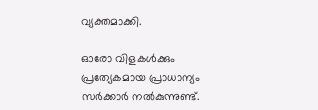വ്യക്തമാക്കി.

ഓരോ വിളകള്‍ക്കും പ്രത്യേകമായ പ്രാധാന്യം സര്‍ക്കാര്‍ നല്‍കുന്നുണ്ട്.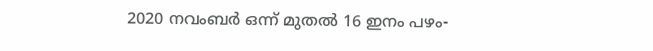2020 നവംബര്‍ ഒന്ന് മുതല്‍ 16 ഇനം പഴം-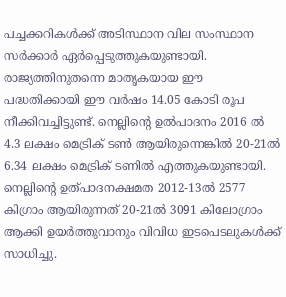പച്ചക്കറികള്‍ക്ക് അടിസ്ഥാന വില സംസ്ഥാന സര്‍ക്കാര്‍ ഏര്‍പ്പെടുത്തുകയുണ്ടായി. രാജ്യത്തിനുതന്നെ മാതൃകയായ ഈ പദ്ധതിക്കായി ഈ വര്‍ഷം 14.05 കോടി രൂപ നീക്കിവച്ചിട്ടുണ്ട്. നെല്ലിന്റെ ഉല്‍പാദനം 2016 ല്‍ 4.3 ലക്ഷം മെട്രിക് ടണ്‍ ആയിരുന്നെങ്കില്‍ 20-21ല്‍ 6.34 ലക്ഷം മെട്രിക് ടണില്‍ എത്തുകയുണ്ടായി. നെല്ലിന്റെ ഉത്പാദനക്ഷമത 2012-13ല്‍ 2577 കിഗ്രാം ആയിരുന്നത് 20-21ല്‍ 3091 കിലോഗ്രാം ആക്കി ഉയര്‍ത്തുവാനും വിവിധ ഇടപെടലുകള്‍ക്ക് സാധിച്ചു.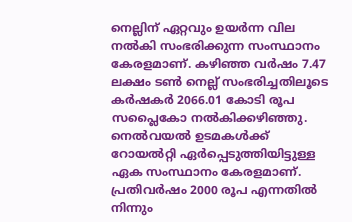നെല്ലിന് ഏറ്റവും ഉയര്‍ന്ന വില നല്‍കി സംഭരിക്കുന്ന സംസ്ഥാനം കേരളമാണ്. കഴിഞ്ഞ വര്‍ഷം 7.47 ലക്ഷം ടണ്‍ നെല്ല് സംഭരിച്ചതിലൂടെ കര്‍ഷകര്‍ 2066.01 കോടി രൂപ സപ്ലൈകോ നല്‍കിക്കഴിഞ്ഞു. നെല്‍വയല്‍ ഉടമകള്‍ക്ക് റോയല്‍റ്റി ഏര്‍പ്പെടുത്തിയിട്ടുള്ള ഏക സംസ്ഥാനം കേരളമാണ്. പ്രതിവര്‍ഷം 2000 രൂപ എന്നതില്‍ നിന്നും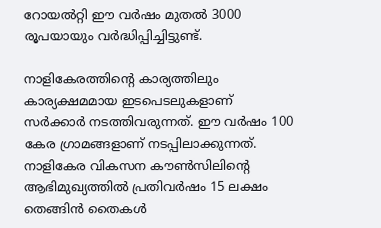റോയല്‍റ്റി ഈ വര്‍ഷം മുതല്‍ 3000 രൂപയായും വര്‍ദ്ധിപ്പിച്ചിട്ടുണ്ട്.

നാളികേരത്തിന്റെ കാര്യത്തിലും കാര്യക്ഷമമായ ഇടപെടലുകളാണ് സര്‍ക്കാര്‍ നടത്തിവരുന്നത്. ഈ വര്‍ഷം 100 കേര ഗ്രാമങ്ങളാണ് നടപ്പിലാക്കുന്നത്. നാളികേര വികസന കൗണ്‍സിലിന്റെ ആഭിമുഖ്യത്തില്‍ പ്രതിവര്‍ഷം 15 ലക്ഷം തെങ്ങിന്‍ തൈകള്‍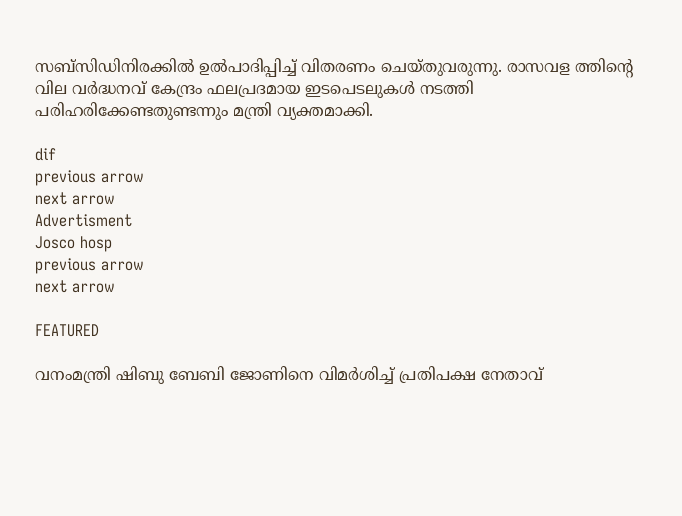സബ്‌സിഡിനിരക്കില്‍ ഉല്‍പാദിപ്പിച്ച്‌ വിതരണം ചെയ്തുവരുന്നു. രാസവള ത്തിന്റെ വില വര്‍ദ്ധനവ് കേന്ദ്രം ഫലപ്രദമായ ഇടപെടലുകള്‍ നടത്തി പരിഹരിക്കേണ്ടതുണ്ടന്നും മന്ത്രി വ്യക്തമാക്കി.

dif
previous arrow
next arrow
Advertisment
Josco hosp
previous arrow
next arrow

FEATURED

വനംമന്ത്രി ഷിബു ബേബി ജോണിനെ വിമർശിച്ച് പ്രതിപക്ഷ നേതാവ്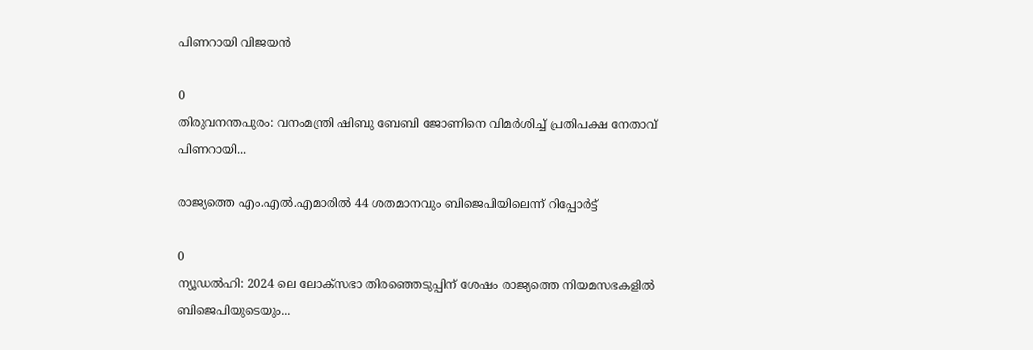പിണറായി വിജയൻ

0
തിരുവനന്തപുരം: വനംമന്ത്രി ഷിബു ബേബി ജോണിനെ വിമർശിച്ച് പ്രതിപക്ഷ നേതാവ് പിണറായി...

രാജ്യത്തെ എം.എൽ.എമാരിൽ 44 ശതമാനവും ബിജെപിയിലെന്ന് റിപ്പോർട്ട്

0
ന്യൂഡൽഹി: 2024 ലെ ലോക്‌സഭാ തിരഞ്ഞെടുപ്പിന് ശേഷം രാജ്യത്തെ നിയമസഭകളിൽ ബിജെപിയുടെയും...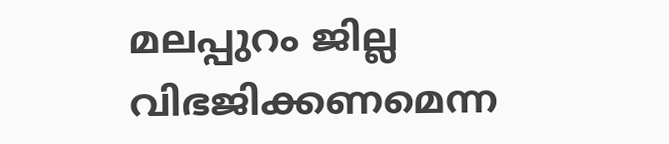മലപ്പുറം ജില്ല വിഭജിക്കണമെന്ന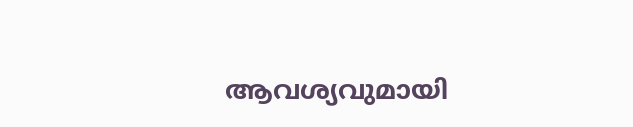ആവശ്യവുമായി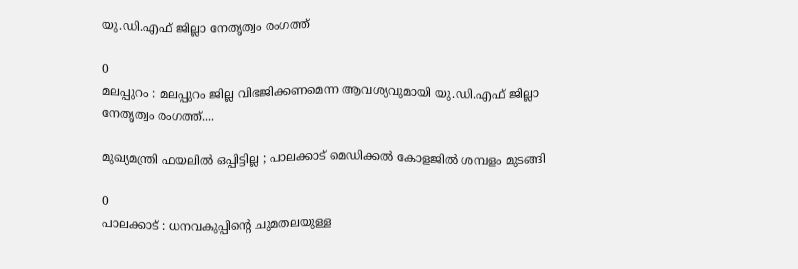യു.ഡി.എഫ് ജില്ലാ നേതൃത്വം രംഗത്ത്

0
മലപ്പുറം : മലപ്പുറം ജില്ല വിഭജിക്കണമെന്ന ആവശ്യവുമായി യു.ഡി.എഫ് ജില്ലാ നേതൃത്വം രംഗത്ത്....

മുഖ്യമന്ത്രി ഫയലിൽ ഒപ്പിട്ടില്ല ; പാലക്കാട് മെഡിക്കൽ കോളജിൽ ശമ്പളം മുടങ്ങി

0
പാലക്കാട് : ധനവകുപ്പിന്റെ ചുമതലയുള്ള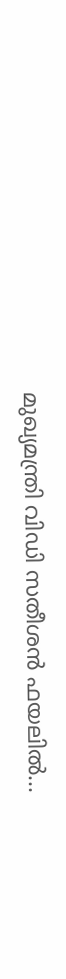മുഖ്യമന്ത്രി വിഡി സതീശൻ ഫയലിൽ...